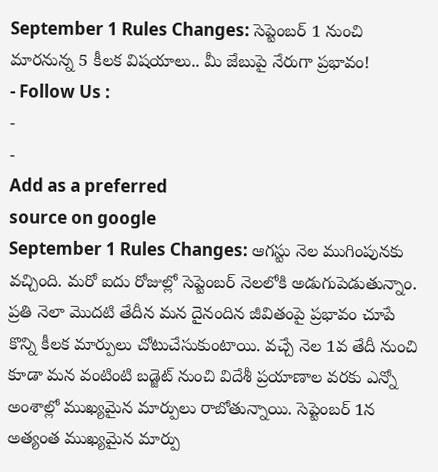September 1 Rules Changes: సెప్టెంబర్ 1 నుంచి మారనున్న 5 కీలక విషయాలు.. మీ జేబుపై నేరుగా ప్రభావం!
- Follow Us :
-
-
Add as a preferred
source on google
September 1 Rules Changes: ఆగస్టు నెల ముగింపునకు వచ్చింది. మరో ఐదు రోజుల్లో సెప్టెంబర్ నెలలోకి అడుగుపెడుతున్నాం. ప్రతి నెలా మొదటి తేదీన మన దైనందిన జీవితంపై ప్రభావం చూపే కొన్ని కీలక మార్పులు చోటుచేసుకుంటాయి. వచ్చే నెల 1వ తేదీ నుంచి కూడా మన వంటింటి బడ్జెట్ నుంచి విదేశీ ప్రయాణాల వరకు ఎన్నో అంశాల్లో ముఖ్యమైన మార్పులు రాబోతున్నాయి. సెప్టెంబర్ 1న అత్యంత ముఖ్యమైన మార్పు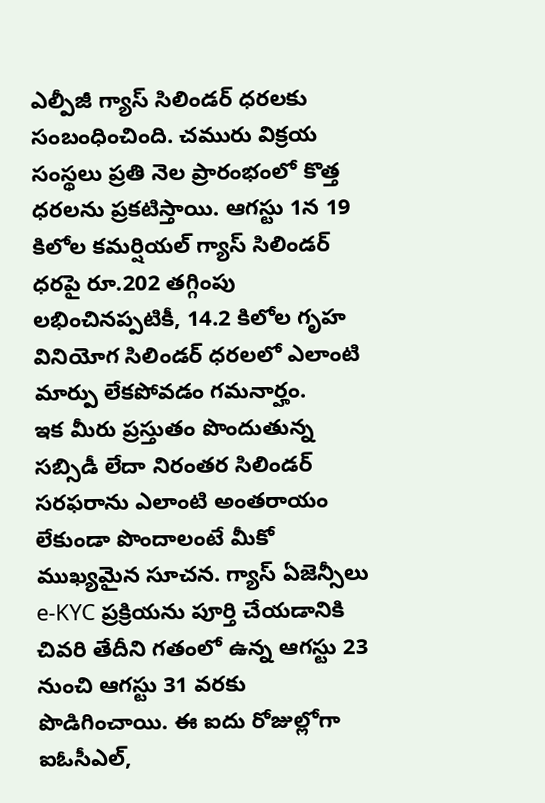ఎల్పీజీ గ్యాస్ సిలిండర్ ధరలకు సంబంధించింది. చమురు విక్రయ సంస్థలు ప్రతి నెల ప్రారంభంలో కొత్త ధరలను ప్రకటిస్తాయి. ఆగస్టు 1న 19 కిలోల కమర్షియల్ గ్యాస్ సిలిండర్ ధరపై రూ.202 తగ్గింపు లభించినప్పటికీ, 14.2 కిలోల గృహ వినియోగ సిలిండర్ ధరలలో ఎలాంటి మార్పు లేకపోవడం గమనార్హం.
ఇక మీరు ప్రస్తుతం పొందుతున్న సబ్సిడీ లేదా నిరంతర సిలిండర్ సరఫరాను ఎలాంటి అంతరాయం లేకుండా పొందాలంటే మీకో ముఖ్యమైన సూచన. గ్యాస్ ఏజెన్సీలు e-KYC ప్రక్రియను పూర్తి చేయడానికి చివరి తేదీని గతంలో ఉన్న ఆగస్టు 23 నుంచి ఆగస్టు 31 వరకు పొడిగించాయి. ఈ ఐదు రోజుల్లోగా ఐఓసీఎల్,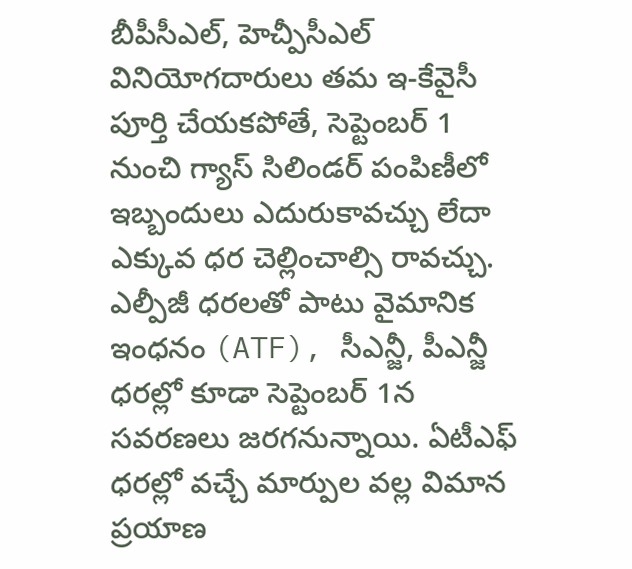బీపీసీఎల్, హెచ్పీసీఎల్ వినియోగదారులు తమ ఇ-కేవైసీ పూర్తి చేయకపోతే, సెప్టెంబర్ 1 నుంచి గ్యాస్ సిలిండర్ పంపిణీలో ఇబ్బందులు ఎదురుకావచ్చు లేదా ఎక్కువ ధర చెల్లించాల్సి రావచ్చు. ఎల్పీజీ ధరలతో పాటు వైమానిక ఇంధనం (ATF), సీఎన్జీ, పీఎన్జీ ధరల్లో కూడా సెప్టెంబర్ 1న సవరణలు జరగనున్నాయి. ఏటీఎఫ్ ధరల్లో వచ్చే మార్పుల వల్ల విమాన ప్రయాణ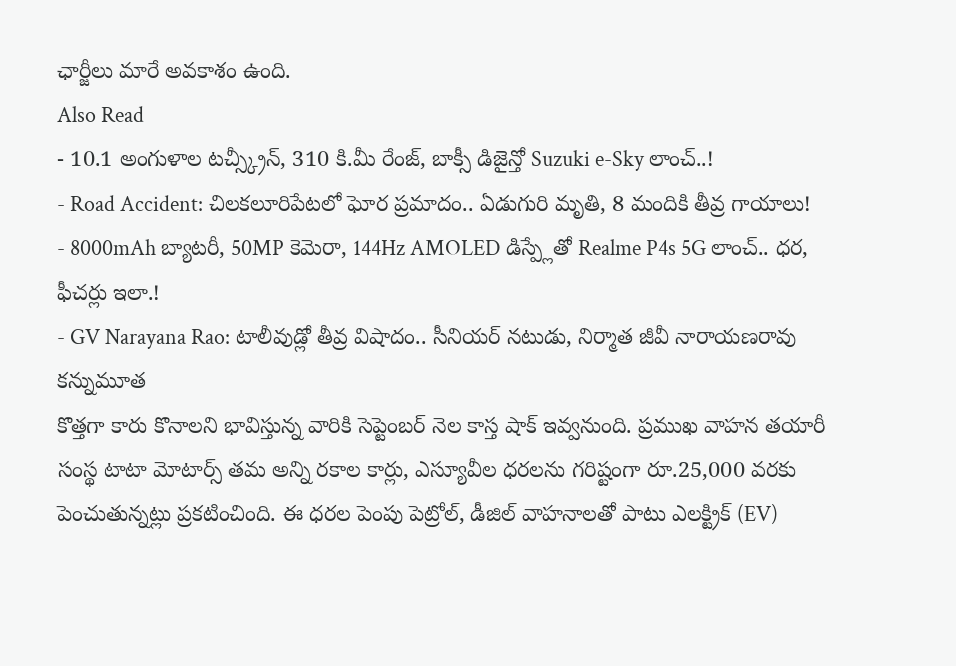ఛార్జీలు మారే అవకాశం ఉంది.
Also Read
- 10.1 అంగుళాల టచ్స్క్రీన్, 310 కి.మీ రేంజ్, బాక్సీ డిజైన్తో Suzuki e-Sky లాంచ్..!
- Road Accident: చిలకలూరిపేటలో ఘోర ప్రమాదం.. ఏడుగురి మృతి, 8 మందికి తీవ్ర గాయాలు!
- 8000mAh బ్యాటరీ, 50MP కెమెరా, 144Hz AMOLED డిస్ప్లేతో Realme P4s 5G లాంచ్.. ధర, ఫీచర్లు ఇలా.!
- GV Narayana Rao: టాలీవుడ్లో తీవ్ర విషాదం.. సీనియర్ నటుడు, నిర్మాత జీవీ నారాయణరావు కన్నుమూత
కొత్తగా కారు కొనాలని భావిస్తున్న వారికి సెప్టెంబర్ నెల కాస్త షాక్ ఇవ్వనుంది. ప్రముఖ వాహన తయారీ సంస్థ టాటా మోటార్స్ తమ అన్ని రకాల కార్లు, ఎస్యూవీల ధరలను గరిష్టంగా రూ.25,000 వరకు పెంచుతున్నట్లు ప్రకటించింది. ఈ ధరల పెంపు పెట్రోల్, డీజిల్ వాహనాలతో పాటు ఎలక్ట్రిక్ (EV)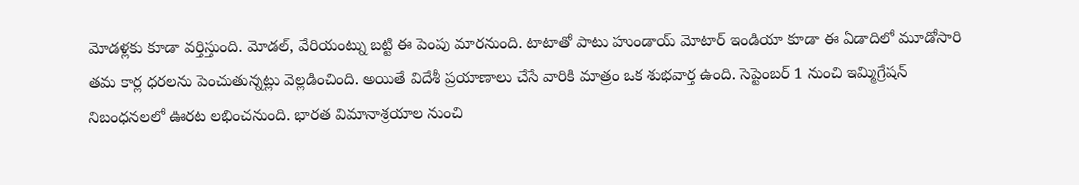మోడళ్లకు కూడా వర్తిస్తుంది. మోడల్, వేరియంట్ను బట్టి ఈ పెంపు మారనుంది. టాటాతో పాటు హుండాయ్ మోటార్ ఇండియా కూడా ఈ ఏడాదిలో మూడోసారి తమ కార్ల ధరలను పెంచుతున్నట్లు వెల్లడించింది. అయితే విదేశీ ప్రయాణాలు చేసే వారికి మాత్రం ఒక శుభవార్త ఉంది. సెప్టెంబర్ 1 నుంచి ఇమ్మిగ్రేషన్ నిబంధనలలో ఊరట లభించనుంది. భారత విమానాశ్రయాల నుంచి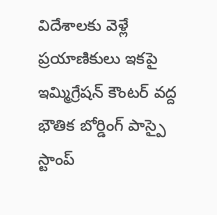విదేశాలకు వెళ్లే ప్రయాణికులు ఇకపై ఇమ్మిగ్రేషన్ కౌంటర్ వద్ద భౌతిక బోర్డింగ్ పాస్పై స్టాంప్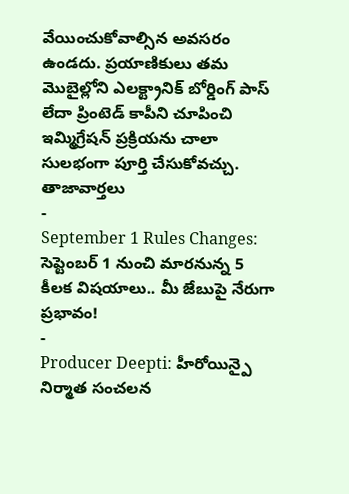వేయించుకోవాల్సిన అవసరం ఉండదు. ప్రయాణికులు తమ మొబైల్లోని ఎలక్ట్రానిక్ బోర్డింగ్ పాస్ లేదా ప్రింటెడ్ కాపీని చూపించి ఇమ్మిగ్రేషన్ ప్రక్రియను చాలా సులభంగా పూర్తి చేసుకోవచ్చు.
తాజావార్తలు
-
September 1 Rules Changes: సెప్టెంబర్ 1 నుంచి మారనున్న 5 కీలక విషయాలు.. మీ జేబుపై నేరుగా ప్రభావం!
-
Producer Deepti: హీరోయిన్పై నిర్మాత సంచలన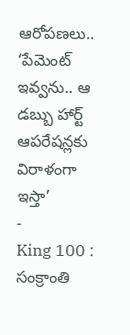ఆరోపణలు.. ‘పేమెంట్ ఇవ్వను.. ఆ డబ్బు హార్ట్ ఆపరేషన్లకు విరాళంగా ఇస్తా’
-
King 100 : సంక్రాంతి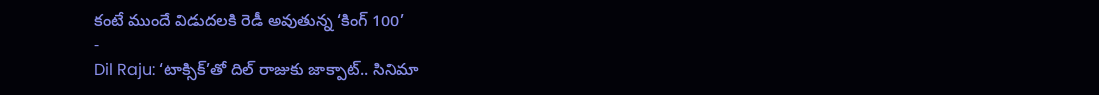కంటే ముందే విడుదలకి రెడీ అవుతున్న ‘కింగ్ 100’
-
Dil Raju: ‘టాక్సిక్’తో దిల్ రాజుకు జాక్పాట్.. సినిమా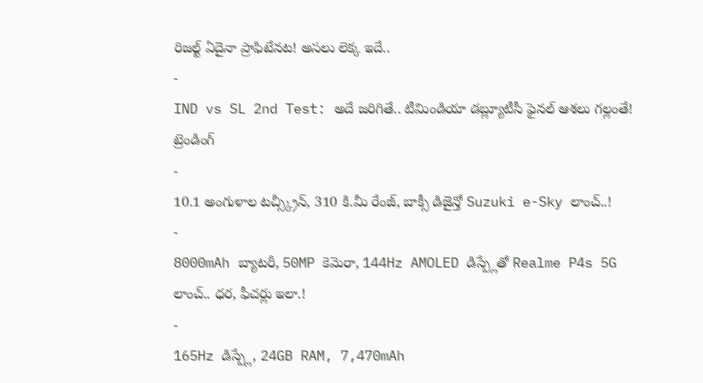రిజల్ట్ ఏదైనా ప్రాఫిటేనట! అసలు లెక్క ఇదే..
-
IND vs SL 2nd Test: అదే జరిగితే.. టీమిండియా డబ్ల్యూటీసీ ఫైనల్ ఆశలు గల్లంతే!
ట్రెండింగ్
-
10.1 అంగుళాల టచ్స్క్రీన్, 310 కి.మీ రేంజ్, బాక్సీ డిజైన్తో Suzuki e-Sky లాంచ్..!
-
8000mAh బ్యాటరీ, 50MP కెమెరా, 144Hz AMOLED డిస్ప్లేతో Realme P4s 5G లాంచ్.. ధర, ఫీచర్లు ఇలా.!
-
165Hz డిస్ప్లే, 24GB RAM, 7,470mAh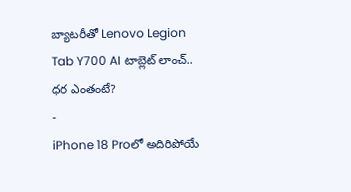బ్యాటరీతో Lenovo Legion Tab Y700 AI టాబ్లెట్ లాంచ్.. ధర ఎంతంటే?
-
iPhone 18 Proలో అదిరిపోయే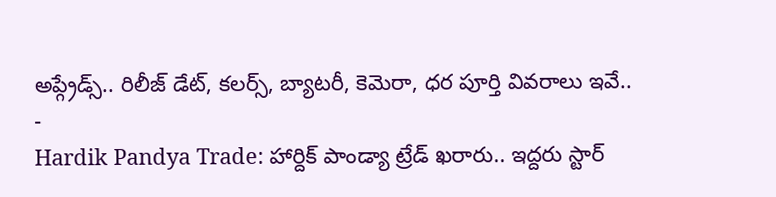అప్గ్రేడ్స్.. రిలీజ్ డేట్, కలర్స్, బ్యాటరీ, కెమెరా, ధర పూర్తి వివరాలు ఇవే..
-
Hardik Pandya Trade: హార్దిక్ పాండ్యా ట్రేడ్ ఖరారు.. ఇద్దరు స్టార్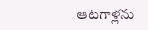ఆటగాళ్లను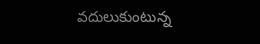వదులుకుంటున్న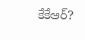కేకేఆర్?